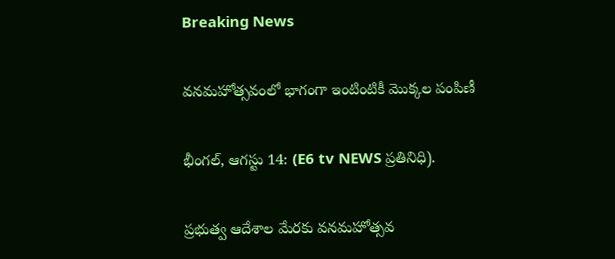Breaking News

వనమహోత్సవంలో భాగంగా ఇంటింటికీ మొక్కల పంపిణీ

భీంగల్, ఆగస్టు 14: (E6 tv NEWS ప్రతినిధి).

ప్రభుత్వ ఆదేశాల మేరకు వనమహోత్సవ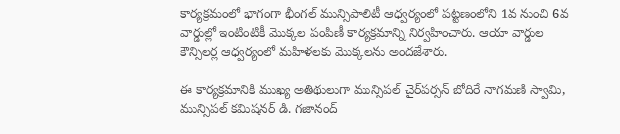కార్యక్రమంలో భాగంగా భీంగల్ మున్సిపాలిటీ ఆధ్వర్యంలో పట్టణంలోని 1వ నుంచి 6వ వార్డుల్లో ఇంటింటికీ మొక్కల పంపిణీ కార్యక్రమాన్ని నిర్వహించారు. ఆయా వార్డుల కౌన్సిలర్ల ఆధ్వర్యంలో మహిళలకు మొక్కలను అందజేశారు.

ఈ కార్యక్రమానికి ముఖ్య అతిథులుగా మున్సిపల్ చైర్‌పర్సన్ బోదిరే నాగమణి స్వామి, మున్సిపల్ కమిషనర్ డి. గజానంద్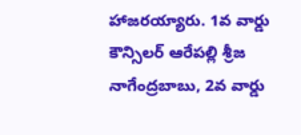హాజరయ్యారు. 1వ వార్డు కౌన్సిలర్ ఆరేపల్లి శ్రీజ నాగేంద్రబాబు, 2వ వార్డు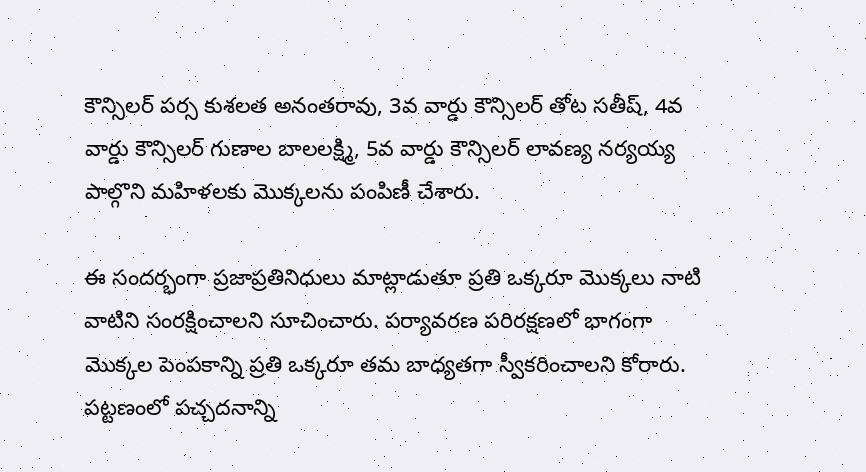కౌన్సిలర్ పర్స కుశలత అనంతరావు, 3వ వార్డు కౌన్సిలర్ తోట సతీష్, 4వ వార్డు కౌన్సిలర్ గుణాల బాలలక్ష్మి, 5వ వార్డు కౌన్సిలర్ లావణ్య నర్యయ్య పాల్గొని మహిళలకు మొక్కలను పంపిణీ చేశారు.

ఈ సందర్భంగా ప్రజాప్రతినిధులు మాట్లాడుతూ ప్రతి ఒక్కరూ మొక్కలు నాటి వాటిని సంరక్షించాలని సూచించారు. పర్యావరణ పరిరక్షణలో భాగంగా మొక్కల పెంపకాన్ని ప్రతి ఒక్కరూ తమ బాధ్యతగా స్వీకరించాలని కోరారు. పట్టణంలో పచ్చదనాన్ని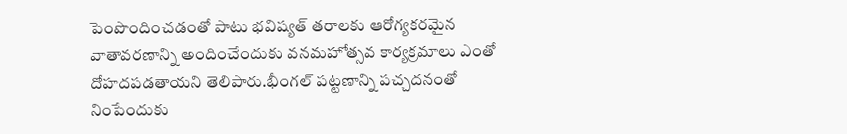పెంపొందించడంతో పాటు భవిష్యత్ తరాలకు ఆరోగ్యకరమైన వాతావరణాన్ని అందించేందుకు వనమహోత్సవ కార్యక్రమాలు ఎంతో దోహదపడతాయని తెలిపారు.భీంగల్ పట్టణాన్ని పచ్చదనంతో నింపేందుకు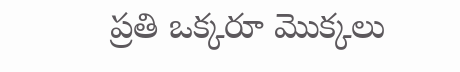ప్రతి ఒక్కరూ మొక్కలు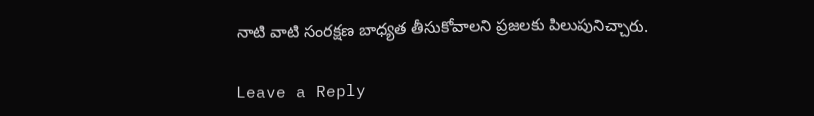నాటి వాటి సంరక్షణ బాధ్యత తీసుకోవాలని ప్రజలకు పిలుపునిచ్చారు.

Leave a Reply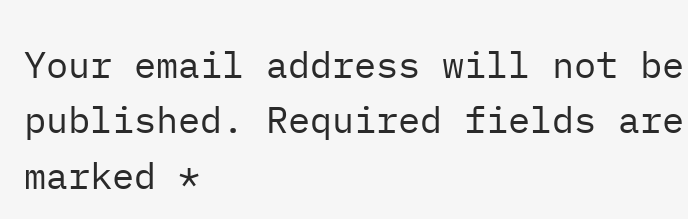Your email address will not be published. Required fields are marked *